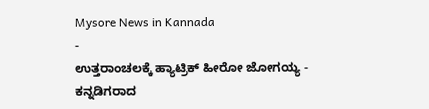Mysore News in Kannada
-
ಉತ್ತರಾಂಚಲಕ್ಕೆ ಹ್ಯಾಟ್ರಿಕ್ ಹೀರೋ ಜೋಗಯ್ಯ -
ಕನ್ನಡಿಗರಾದ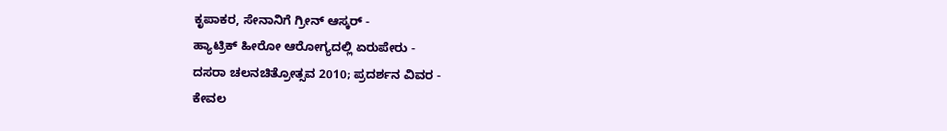ಕೃಪಾಕರ, ಸೇನಾನಿಗೆ ಗ್ರೀನ್ ಆಸ್ಕರ್ -
ಹ್ಯಾಟ್ರಿಕ್ ಹೀರೋ ಆರೋಗ್ಯದಲ್ಲಿ ಏರುಪೇರು -
ದಸರಾ ಚಲನಚಿತ್ರೋತ್ಸವ 2010; ಪ್ರದರ್ಶನ ವಿವರ -
ಕೇವಲ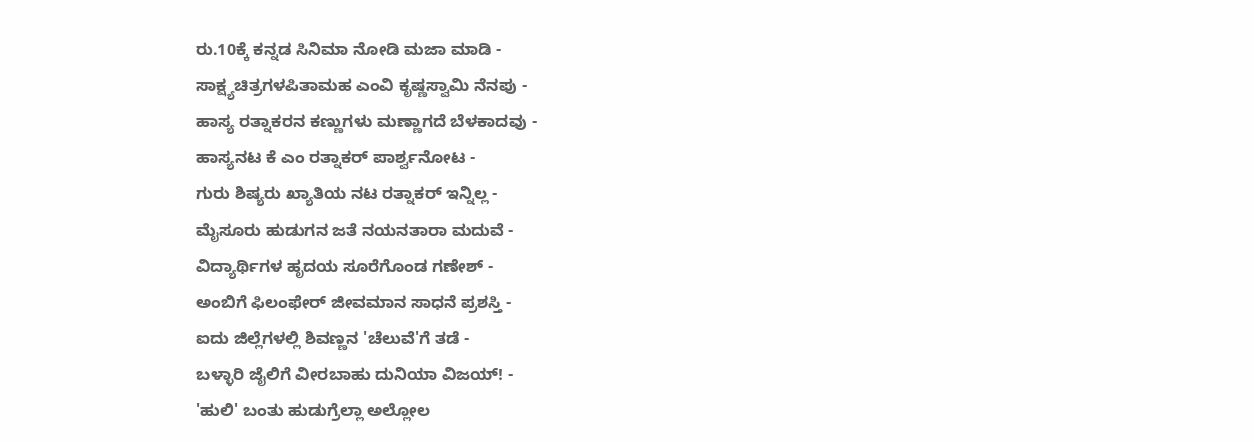ರು.10ಕ್ಕೆ ಕನ್ನಡ ಸಿನಿಮಾ ನೋಡಿ ಮಜಾ ಮಾಡಿ -
ಸಾಕ್ಷ್ಯಚಿತ್ರಗಳಪಿತಾಮಹ ಎಂವಿ ಕೃಷ್ಣಸ್ವಾಮಿ ನೆನಪು -
ಹಾಸ್ಯ ರತ್ನಾಕರನ ಕಣ್ಣುಗಳು ಮಣ್ಣಾಗದೆ ಬೆಳಕಾದವು -
ಹಾಸ್ಯನಟ ಕೆ ಎಂ ರತ್ನಾಕರ್ ಪಾರ್ಶ್ವನೋಟ -
ಗುರು ಶಿಷ್ಯರು ಖ್ಯಾತಿಯ ನಟ ರತ್ನಾಕರ್ ಇನ್ನಿಲ್ಲ -
ಮೈಸೂರು ಹುಡುಗನ ಜತೆ ನಯನತಾರಾ ಮದುವೆ -
ವಿದ್ಯಾರ್ಥಿಗಳ ಹೃದಯ ಸೂರೆಗೊಂಡ ಗಣೇಶ್ -
ಅಂಬಿಗೆ ಫಿಲಂಫೇರ್ ಜೀವಮಾನ ಸಾಧನೆ ಪ್ರಶಸ್ತಿ -
ಐದು ಜಿಲ್ಲೆಗಳಲ್ಲಿ ಶಿವಣ್ಣನ 'ಚೆಲುವೆ'ಗೆ ತಡೆ -
ಬಳ್ಳಾರಿ ಜೈಲಿಗೆ ವೀರಬಾಹು ದುನಿಯಾ ವಿಜಯ್! -
'ಹುಲಿ' ಬಂತು ಹುಡುಗ್ರೆಲ್ಲಾ ಅಲ್ಲೋಲ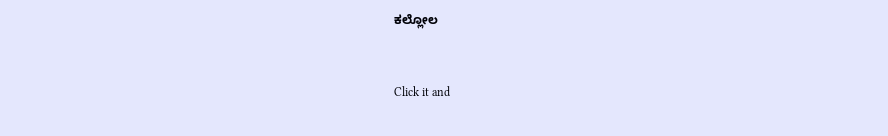ಕಲ್ಲೋಲ


Click it and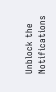Unblock the Notifications